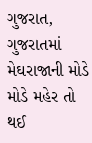ગુજરાત,
ગુજરાતમાં મેઘરાજાની મોડે મોડે મહેર તો થઈ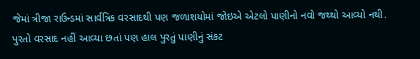જેમાં ત્રીજા રાઉન્ડમાં સાર્વત્રિક વરસાદથી પણ જળાશયોમાં જોઇએ એટલો પાણીનો નવો જથ્થો આવ્યો નથી. પુરતો વરસાદ નહીં આવ્યા છતાં પણ હાલ પુરતું પાણીનું સંકટ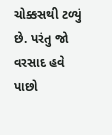ચોક્કસથી ટળ્યું છે. પરંતુ જો વરસાદ હવે પાછો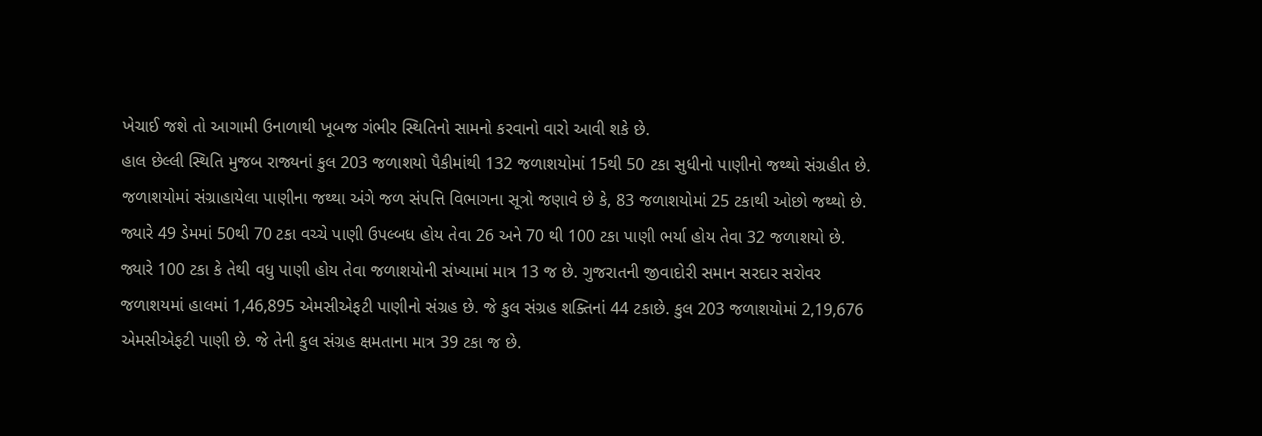ખેચાઈ જશે તો આગામી ઉનાળાથી ખૂબજ ગંભીર સ્થિતિનો સામનો કરવાનો વારો આવી શકે છે.
હાલ છેલ્લી સ્થિતિ મુજબ રાજ્યનાં કુલ 203 જળાશયો પૈકીમાંથી 132 જળાશયોમાં 15થી 50 ટકા સુધીનો પાણીનો જથ્થો સંગ્રહીત છે. જળાશયોમાં સંગ્રાહાયેલા પાણીના જથ્થા અંગે જળ સંપત્તિ વિભાગના સૂત્રો જણાવે છે કે, 83 જળાશયોમાં 25 ટકાથી ઓછો જથ્થો છે.
જ્યારે 49 ડેમમાં 50થી 70 ટકા વચ્ચે પાણી ઉપલ્બધ હોય તેવા 26 અને 70 થી 100 ટકા પાણી ભર્યા હોય તેવા 32 જળાશયો છે. જ્યારે 100 ટકા કે તેથી વધુ પાણી હોય તેવા જળાશયોની સંખ્યામાં માત્ર 13 જ છે. ગુજરાતની જીવાદોરી સમાન સરદાર સરોવર જળાશયમાં હાલમાં 1,46,895 એમસીએફટી પાણીનો સંગ્રહ છે. જે કુલ સંગ્રહ શક્તિનાં 44 ટકાછે. કુલ 203 જળાશયોમાં 2,19,676 એમસીએફટી પાણી છે. જે તેની કુલ સંગ્રહ ક્ષમતાના માત્ર 39 ટકા જ છે.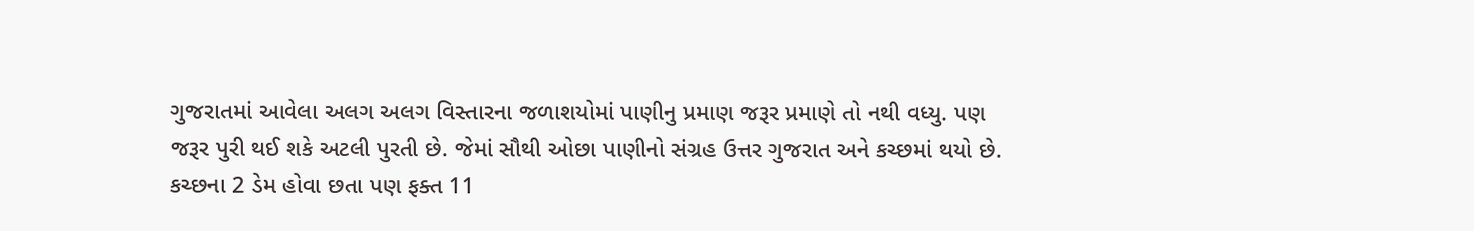ગુજરાતમાં આવેલા અલગ અલગ વિસ્તારના જળાશયોમાં પાણીનુ પ્રમાણ જરૂર પ્રમાણે તો નથી વધ્યુ. પણ જરૂર પુરી થઈ શકે અટલી પુરતી છે. જેમાં સૌથી ઓછા પાણીનો સંગ્રહ ઉત્તર ગુજરાત અને કચ્છમાં થયો છે. કચ્છના 2 ડેમ હોવા છતા પણ ફક્ત 11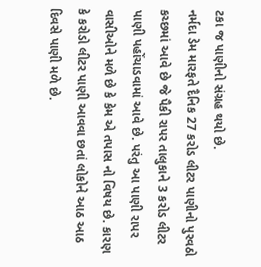ટકા જ પાણીનો સંગ્રહ થયો છે.
નર્મદા ડેમ મારફતે દૈનિક 27 કરોડ લીટર પાણીનો પુરવઠો કચ્છમાં આવે છે જે પૈકી રાપર તાલુકાને 3 કરોડ લીટર પાણી પહોંચાડવામાં આવે છે. પરંતુ આ પાણી રાપર વાસીઓને મળે છે કે કેમ એ તપાસ નો વિષય છે. કારણ કે કરોડો લીટર પાણી આવવા છતાં લોકોને આઠ આઠ દિવસે પાણી મળે છે.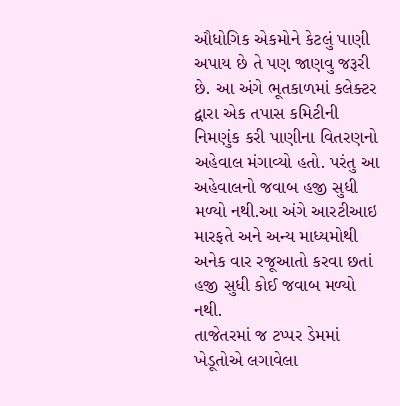ઔધોગિક એકમોને કેટલું પાણી અપાય છે તે પણ જાણવુ જરૂરી છે. આ અંગે ભૂતકાળમાં કલેક્ટર દ્વારા એક તપાસ કમિટીની નિમણુંક કરી પાણીના વિતરણનો અહેવાલ મંગાવ્યો હતો. પરંતુ આ અહેવાલનો જવાબ હજી સુધી મળ્યો નથી.આ અંગે આરટીઆઇ મારફતે અને અન્ય માધ્યમોથી અનેક વાર રજૂઆતો કરવા છતાં હજી સુધી કોઈ જવાબ મળ્યો નથી.
તાજેતરમાં જ ટપ્પર ડેમમાં ખેડૂતોએ લગાવેલા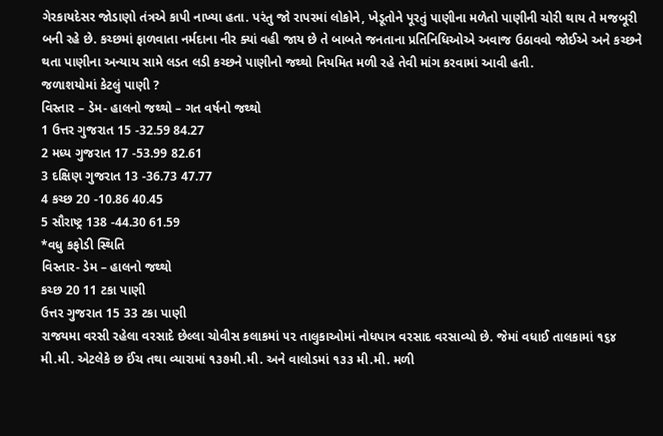ગેરકાયદેસર જોડાણો તંત્રએ કાપી નાખ્યા હતા. પરંતુ જો રાપરમાં લોકોને, ખેડૂતોને પૂરતું પાણીના મળેતો પાણીની ચોરી થાય તે મજબૂરી બની રહે છે. કચ્છમાં ફાળવાતા નર્મદાના નીર ક્યાં વહી જાય છે તે બાબતે જનતાના પ્રતિનિધિઓએ અવાજ ઉઠાવવો જોઈએ અને કચ્છને થતા પાણીના અન્યાય સામે લડત લડી કચ્છને પાણીનો જથ્થો નિયમિત મળી રહે તેવી માંગ કરવામાં આવી હતી.
જળાશયોમાં કેટલું પાણી ?
વિસ્તાર – ડેમ- હાલનો જથ્થો – ગત વર્ષનો જથ્થો
1 ઉત્તર ગુજરાત 15 -32.59 84.27
2 મધ્ય ગુજરાત 17 -53.99 82.61
3 દક્ષિણ ગુજરાત 13 -36.73 47.77
4 કચ્છ 20 -10.86 40.45
5 સૌરાષ્ટ્ર 138 -44.30 61.59
*વધુ કફોડી સ્થિતિ
વિસ્તાર- ડેમ – હાલનો જથ્થો
કચ્છ 20 11 ટકા પાણી
ઉત્તર ગુજરાત 15 33 ટકા પાણી
રાજયમા વરસી રહેલા વરસાદે છેલ્લા ચોવીસ કલાકમાં ૫૨ તાલુકાઓમાં નોધપાત્ર વરસાદ વરસાવ્યો છે. જેમાં વધાઈ તાલકામાં ૧૬૪ મી.મી. એટલેકે છ ઈંચ તથા વ્યારામાં ૧૩૭મી.મી. અને વાલોડમાં ૧૩૩ મી.મી. મળી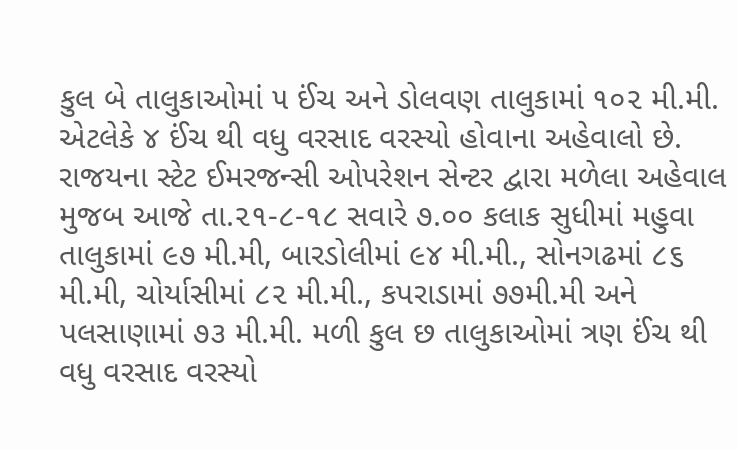કુલ બે તાલુકાઓમાં ૫ ઈંચ અને ડોલવણ તાલુકામાં ૧૦૨ મી.મી. એટલેકે ૪ ઈંચ થી વધુ વરસાદ વરસ્યો હોવાના અહેવાલો છે.
રાજયના સ્ટેટ ઈમરજન્સી ઓપરેશન સેન્ટર દ્વારા મળેલા અહેવાલ મુજબ આજે તા.૨૧-૮-૧૮ સવારે ૭.૦૦ કલાક સુધીમાં મહુવા તાલુકામાં ૯૭ મી.મી, બારડોલીમાં ૯૪ મી.મી., સોનગઢમાં ૮૬ મી.મી, ચોર્યાસીમાં ૮૨ મી.મી., કપરાડામાં ૭૭મી.મી અને પલસાણામાં ૭૩ મી.મી. મળી કુલ છ તાલુકાઓમાં ત્રણ ઈંચ થી વધુ વરસાદ વરસ્યો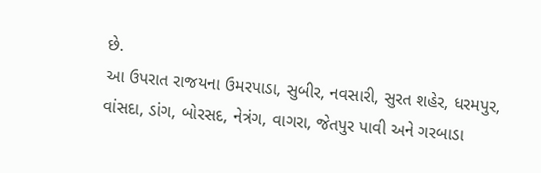છે.
આ ઉપરાત રાજયના ઉમરપાડા, સુબીર, નવસારી, સુરત શહેર, ધરમપુર, વાંસદા, ડાંગ, બોરસદ, નેત્રંગ, વાગરા, જેતપુર પાવી અને ગરબાડા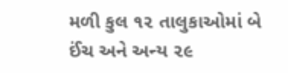મળી કુલ ૧૨ તાલુકાઓમાં બે ઈંચ અને અન્ય ૨૯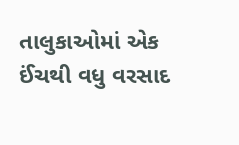તાલુકાઓમાં એક ઈંચથી વધુ વરસાદ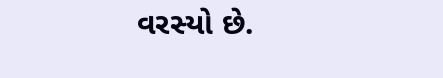વરસ્યો છે.